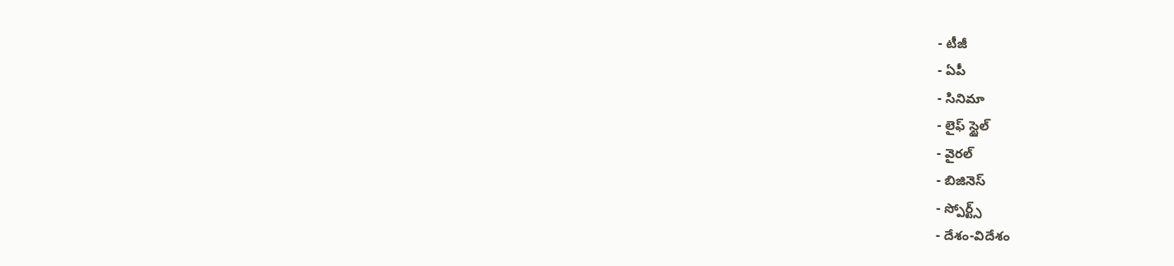- టీజీ
- ఏపీ
- సినిమా
- లైఫ్ స్టైల్
- వైరల్
- బిజినెస్
- స్పోర్ట్స్
- దేశం-విదేశం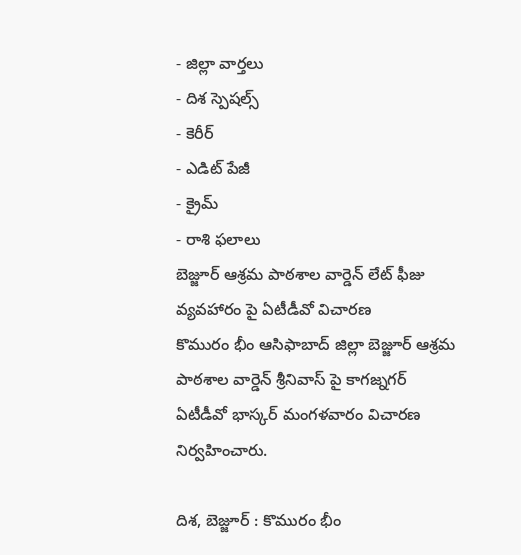- జిల్లా వార్తలు
- దిశ స్పెషల్స్
- కెరీర్
- ఎడిట్ పేజీ
- క్రైమ్
- రాశి ఫలాలు
బెజ్జూర్ ఆశ్రమ పాఠశాల వార్డెన్ లేట్ ఫీజు వ్యవహారం పై ఏటీడీవో విచారణ
కొమురం భీం ఆసిఫాబాద్ జిల్లా బెజ్జూర్ ఆశ్రమ పాఠశాల వార్డెన్ శ్రీనివాస్ పై కాగజ్నగర్ ఏటీడీవో భాస్కర్ మంగళవారం విచారణ నిర్వహించారు.

దిశ, బెజ్జూర్ : కొమురం భీం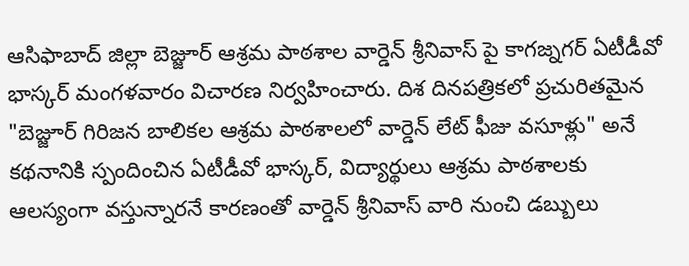ఆసిఫాబాద్ జిల్లా బెజ్జూర్ ఆశ్రమ పాఠశాల వార్డెన్ శ్రీనివాస్ పై కాగజ్నగర్ ఏటీడీవో భాస్కర్ మంగళవారం విచారణ నిర్వహించారు. దిశ దినపత్రికలో ప్రచురితమైన "బెజ్జూర్ గిరిజన బాలికల ఆశ్రమ పాఠశాలలో వార్డెన్ లేట్ ఫీజు వసూళ్లు" అనే కథనానికి స్పందించిన ఏటీడీవో భాస్కర్, విద్యార్థులు ఆశ్రమ పాఠశాలకు ఆలస్యంగా వస్తున్నారనే కారణంతో వార్డెన్ శ్రీనివాస్ వారి నుంచి డబ్బులు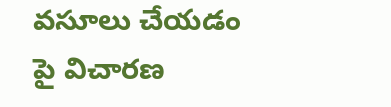వసూలు చేయడం పై విచారణ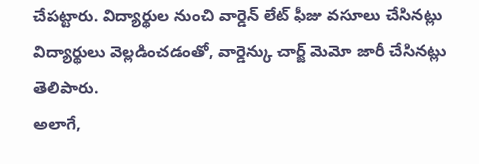చేపట్టారు. విద్యార్థుల నుంచి వార్డెన్ లేట్ ఫీజు వసూలు చేసినట్లు విద్యార్థులు వెల్లడించడంతో, వార్డెన్కు చార్జ్ మెమో జారీ చేసినట్లు తెలిపారు.
అలాగే,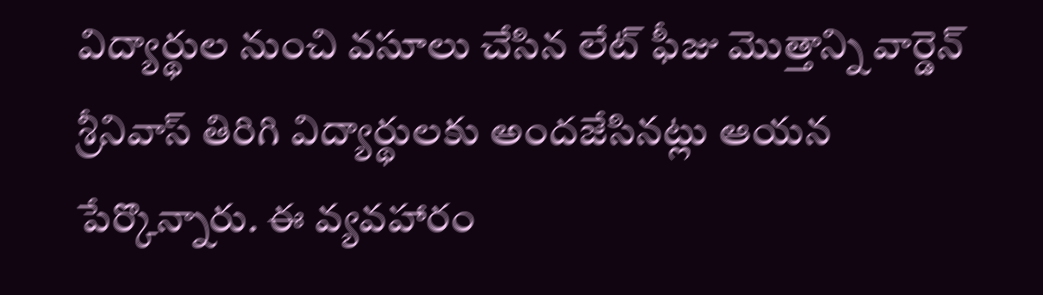విద్యార్థుల నుంచి వసూలు చేసిన లేట్ ఫీజు మొత్తాన్ని వార్డెన్ శ్రీనివాస్ తిరిగి విద్యార్థులకు అందజేసినట్లు ఆయన పేర్కొన్నారు. ఈ వ్యవహారం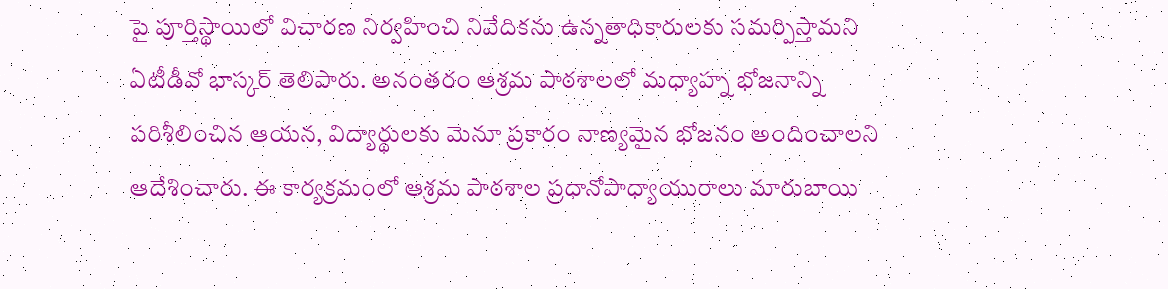పై పూర్తిస్థాయిలో విచారణ నిర్వహించి నివేదికను ఉన్నతాధికారులకు సమర్పిస్తామని ఏటీడీవో భాస్కర్ తెలిపారు. అనంతరం ఆశ్రమ పాఠశాలలో మధ్యాహ్న భోజనాన్ని పరిశీలించిన ఆయన, విద్యార్థులకు మెనూ ప్రకారం నాణ్యమైన భోజనం అందించాలని ఆదేశించారు. ఈ కార్యక్రమంలో ఆశ్రమ పాఠశాల ప్రధానోపాధ్యాయురాలు మారుబాయి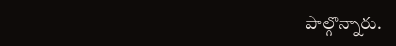పాల్గొన్నారు.